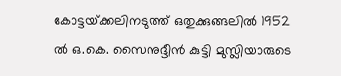കോട്ടയ്‌ക്കലിനടുത്ത്‌ ഒതുക്കുങ്ങലില്‍ 1952 ല്‍ ഒ.കെ. സൈനുദ്ദീന്‍ കുട്ടി മുസ്ലിയാരുടെ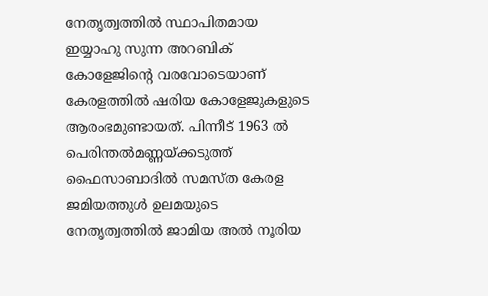നേതൃത്വത്തില്‍ സ്ഥാപിതമായ ഇയ്യാഹു സുന്ന അറബിക്‌ കോളേജിന്റെ വരവോടെയാണ്‌ കേരളത്തില്‍ ഷരിയ കോളേജുകളുടെ ആരംഭമുണ്ടായത്‌. പിന്നീട്‌ 1963 ല്‍ പെരിന്തല്‍മണ്ണയ്‌ക്കടുത്ത്‌ ഫൈസാബാദില്‍ സമസ്‌ത കേരള ജമിയത്തുള്‍ ഉലമയുടെ നേതൃത്വത്തില്‍ ജാമിയ അല്‍ നൂരിയ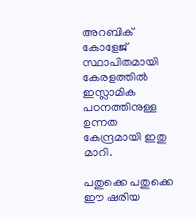അറബിക്‌ കോളേജ്‌ സ്ഥാപിതമായി കേരളത്തില്‍ ഇസ്ലാമിക പഠനത്തിനുള്ള ഉന്നത കേന്ദ്രമായി ഇതു മാറി.

പതുക്കെ പതുക്കെ ഈ ഷരിയ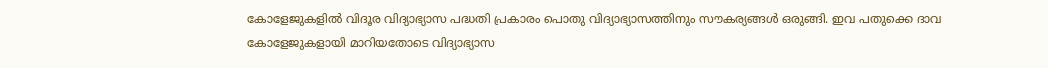കോളേജുകളില്‍ വിദൂര വിദ്യാഭ്യാസ പദ്ധതി പ്രകാരം പൊതു വിദ്യാഭ്യാസത്തിനും സൗകര്യങ്ങള്‍ ഒരുങ്ങി. ഇവ പതുക്കെ ദാവ കോളേജുകളായി മാറിയതോടെ വിദ്യാഭ്യാസ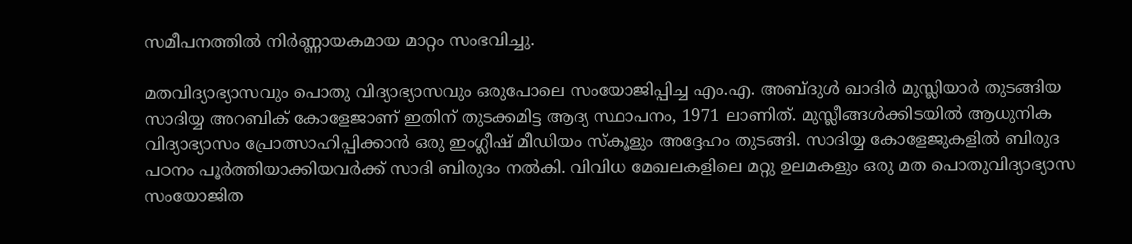സമീപനത്തില്‍ നിര്‍ണ്ണായകമായ മാറ്റം സംഭവിച്ചു.

മതവിദ്യാഭ്യാസവും പൊതു വിദ്യാഭ്യാസവും ഒരുപോലെ സംയോജിപ്പിച്ച എം.എ. അബ്ദുള്‍ ഖാദിര്‍ മുസ്ലിയാര്‍ തുടങ്ങിയ സാദിയ്യ അറബിക്‌ കോളേജാണ്‌ ഇതിന്‌ തുടക്കമിട്ട ആദ്യ സ്ഥാപനം, 1971 ലാണിത്‌. മുസ്ലീങ്ങള്‍ക്കിടയില്‍ ആധുനിക വിദ്യാഭ്യാസം പ്രോത്സാഹിപ്പിക്കാന്‍ ഒരു ഇംഗ്ലീഷ്‌ മീഡിയം സ്‌കൂളും അദ്ദേഹം തുടങ്ങി. സാദിയ്യ കോളേജുകളില്‍ ബിരുദ പഠനം പൂര്‍ത്തിയാക്കിയവര്‍ക്ക്‌ സാദി ബിരുദം നല്‍കി. വിവിധ മേഖലകളിലെ മറ്റു ഉലമകളും ഒരു മത പൊതുവിദ്യാഭ്യാസ സംയോജിത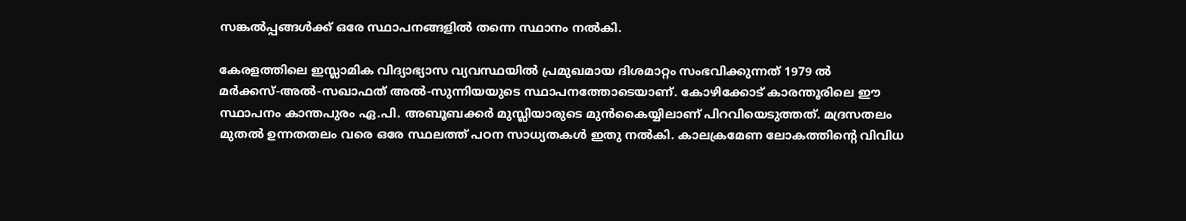സങ്കല്‍പ്പങ്ങള്‍ക്ക്‌ ഒരേ സ്ഥാപനങ്ങളില്‍ തന്നെ സ്ഥാനം നല്‍കി.

കേരളത്തിലെ ഇസ്ലാമിക വിദ്യാഭ്യാസ വ്യവസ്ഥയില്‍ പ്രമുഖമായ ദിശമാറ്റം സംഭവിക്കുന്നത്‌ 1979 ല്‍ മര്‍ക്കസ്‌-അല്‍-സഖാഫത്‌ അല്‍-സുന്നിയയുടെ സ്ഥാപനത്തോടെയാണ്‌. കോഴിക്കോട്‌ കാരന്തൂരിലെ ഈ സ്ഥാപനം കാന്തപുരം ഏ.പി. അബൂബക്കര്‍ മുസ്ലിയാരുടെ മുന്‍കൈയ്യിലാണ്‌ പിറവിയെടുത്തത്‌. മദ്രസതലം മുതല്‍ ഉന്നതതലം വരെ ഒരേ സ്ഥലത്ത്‌ പഠന സാധ്യതകള്‍ ഇതു നല്‍കി. കാലക്രമേണ ലോകത്തിന്റെ വിവിധ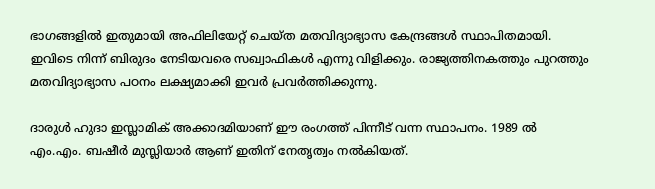ഭാഗങ്ങളില്‍ ഇതുമായി അഫിലിയേറ്റ്‌ ചെയ്‌ത മതവിദ്യാഭ്യാസ കേന്ദ്രങ്ങള്‍ സ്ഥാപിതമായി. ഇവിടെ നിന്ന്‌ ബിരുദം നേടിയവരെ സഖ്വാഫികള്‍ എന്നു വിളിക്കും. രാജ്യത്തിനകത്തും പുറത്തും മതവിദ്യാഭ്യാസ പഠനം ലക്ഷ്യമാക്കി ഇവര്‍ പ്രവര്‍ത്തിക്കുന്നു.

ദാരുള്‍ ഹുദാ ഇസ്ലാമിക്‌ അക്കാദമിയാണ്‌ ഈ രംഗത്ത്‌ പിന്നീട്‌ വന്ന സ്ഥാപനം. 1989 ല്‍ എം.എം. ബഷീര്‍ മുസ്ലിയാര്‍ ആണ്‌ ഇതിന്‌ നേതൃത്വം നല്‍കിയത്‌.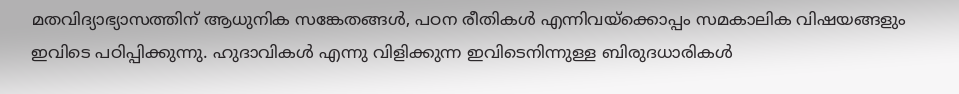മതവിദ്യാഭ്യാസത്തിന്‌ ആധുനിക സങ്കേതങ്ങള്‍, പഠന രീതികള്‍ എന്നിവയ്‌ക്കൊപ്പം സമകാലിക വിഷയങ്ങളും ഇവിടെ പഠിപ്പിക്കുന്നു. ഹുദാവികള്‍ എന്നു വിളിക്കുന്ന ഇവിടെനിന്നുള്ള ബിരുദധാരികള്‍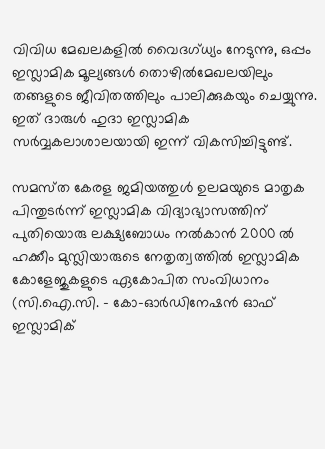വിവിധ മേഖലകളില്‍ വൈദഗ്‌ധ്യം നേടുന്നു, ഒപ്പം ഇസ്ലാമിക മൂല്യങ്ങള്‍ തൊഴില്‍മേഖലയിലും തങ്ങളുടെ ജീവിതത്തിലും പാലിക്കുകയും ചെയ്യുന്നു. ഇത്‌ ദാരുള്‍ ഹുദാ ഇസ്ലാമിക സര്‍വ്വകലാശാലയായി ഇന്ന്‌ വികസിച്ചിട്ടുണ്ട്‌.

സമസ്‌ത കേരള ജമിയത്തുള്‍ ഉലമയുടെ മാതൃക പിന്തുടര്‍ന്ന്‌ ഇസ്ലാമിക വിദ്യാഭ്യാസത്തിന്‌ പുതിയൊരു ലക്ഷ്യബോധം നല്‍കാന്‍ 2000 ല്‍ ഹക്കീം മുസ്ലിയാരുടെ നേതൃത്വത്തില്‍ ഇസ്ലാമിക കോളേജുകളുടെ ഏകോപിത സംവിധാനം (സി.ഐ.സി. - കോ-ഓര്‍ഡിനേഷന്‍ ഓഫ്‌ ഇസ്ലാമിക്‌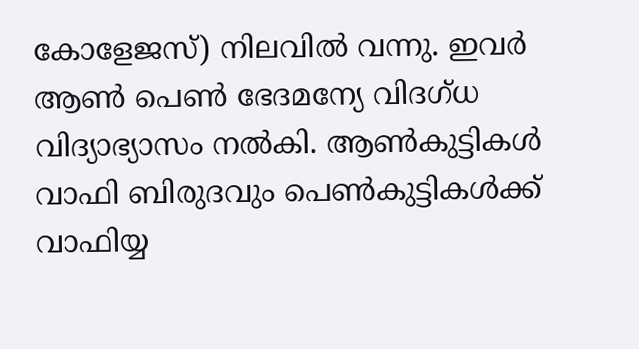കോളേജസ്‌) നിലവില്‍ വന്നു. ഇവര്‍ ആണ്‍ പെണ്‍ ഭേദമന്യേ വിദഗ്‌ധ വിദ്യാഭ്യാസം നല്‍കി. ആണ്‍കുട്ടികള്‍ വാഫി ബിരുദവും പെണ്‍കുട്ടികള്‍ക്ക്‌ വാഫിയ്യ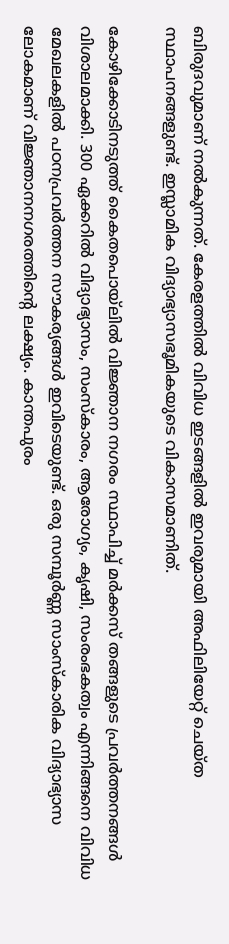ബിരുദവുമാണ്‌ നല്‍കുന്നത്‌. കേരളത്തില്‍ വിവിധ ഇടങ്ങളില്‍ ഇവരുമായി അഫിലിയേറ്റ്‌ ചെയ്‌ത സ്ഥാപനങ്ങളുണ്ട്‌. ഇസ്ലാമിക വിദ്യാഭ്യാസഭൂമികയുടെ വികാസമാണിത്‌.

കോഴിക്കോടിനടുത്ത്‌ കൈതപൊയ്‌ലില്‍ വിജ്ഞാന നഗരം സ്ഥാപിച്ച്‌ മര്‍ക്കസ്‌ തങ്ങളുടെ പ്രവര്‍ത്തനങ്ങള്‍ വിശാലമാക്കി. 300 ഏക്കറില്‍ വിദ്യാഭ്യാസം, സംസ്‌കാരം, ആരോഗ്യം, കൃഷി, സംരംഭകത്വം എന്നിങ്ങനെ വിവിധ മേഖലകളില്‍ പഠനപ്രവര്‍ത്തന സൗകര്യങ്ങള്‍ ഇവിടെയുണ്ട്‌. ഒരു സമ്പൂര്‍ണ്ണ സാംസ്‌കാരിക വിദ്യാഭ്യാസ ലോകമാണ്‌ വിജ്ഞാനനഗരത്തിന്റെ ലക്ഷ്യം. കാന്തപുരം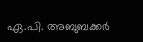ഏ.പി. അബുബക്കര്‍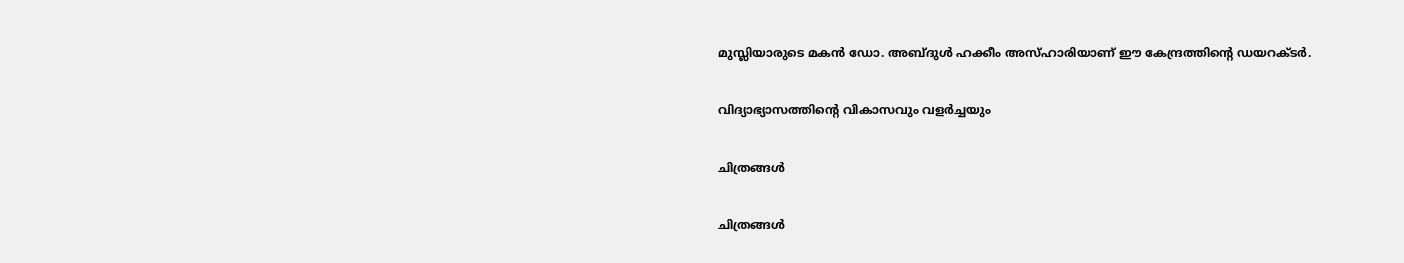മുസ്ലിയാരുടെ മകന്‍ ഡോ. അബ്ദുള്‍ ഹക്കീം അസ്‌ഹാരിയാണ്‌ ഈ കേന്ദ്രത്തിന്റെ ഡയറക്ടര്‍.

വിദ്യാഭ്യാസത്തിന്റെ വികാസവും വളര്‍ച്ചയും

ചിത്രങ്ങള്‍

ചിത്രങ്ങള്‍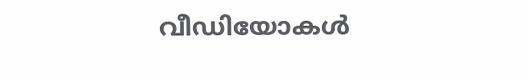വീഡിയോകള്‍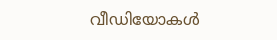വീഡിയോകള്‍